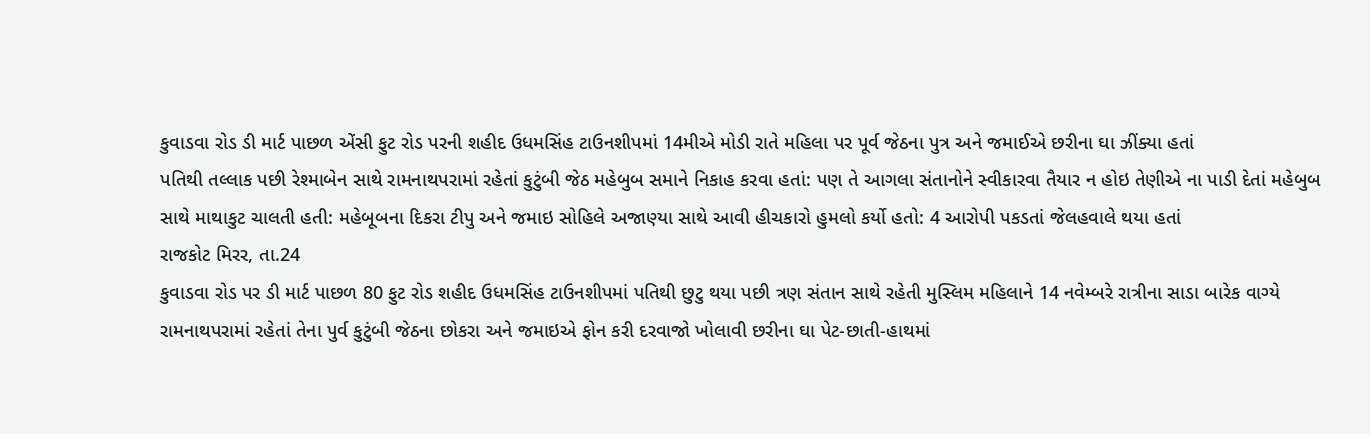કુવાડવા રોડ ડી માર્ટ પાછળ એંસી ફુટ રોડ પરની શહીદ ઉધમસિંહ ટાઉનશીપમાં 14મીએ મોડી રાતે મહિલા પર પૂર્વ જેઠના પુત્ર અને જમાઈએ છરીના ઘા ઝીંક્યા હતાં
પતિથી તલ્લાક પછી રેશ્માબેન સાથે રામનાથપરામાં રહેતાં કુટુંબી જેઠ મહેબુબ સમાને નિકાહ કરવા હતાં: પણ તે આગલા સંતાનોને સ્વીકારવા તૈયાર ન હોઇ તેણીએ ના પાડી દેતાં મહેબુબ સાથે માથાકુટ ચાલતી હતી: મહેબૂબના દિકરા ટીપુ અને જમાઇ સોહિલે અજાણ્યા સાથે આવી હીચકારો હુમલો કર્યો હતો: 4 આરોપી પકડતાં જેલહવાલે થયા હતાં
રાજકોટ મિરર, તા.24
કુવાડવા રોડ પર ડી માર્ટ પાછળ 80 ફુટ રોડ શહીદ ઉધમસિંહ ટાઉનશીપમાં પતિથી છુટુ થયા પછી ત્રણ સંતાન સાથે રહેતી મુસ્લિમ મહિલાને 14 નવેમ્બરે રાત્રીના સાડા બારેક વાગ્યે રામનાથપરામાં રહેતાં તેના પુર્વ કુટુંબી જેઠના છોકરા અને જમાઇએ ફોન કરી દરવાજો ખોલાવી છરીના ઘા પેટ-છાતી-હાથમાં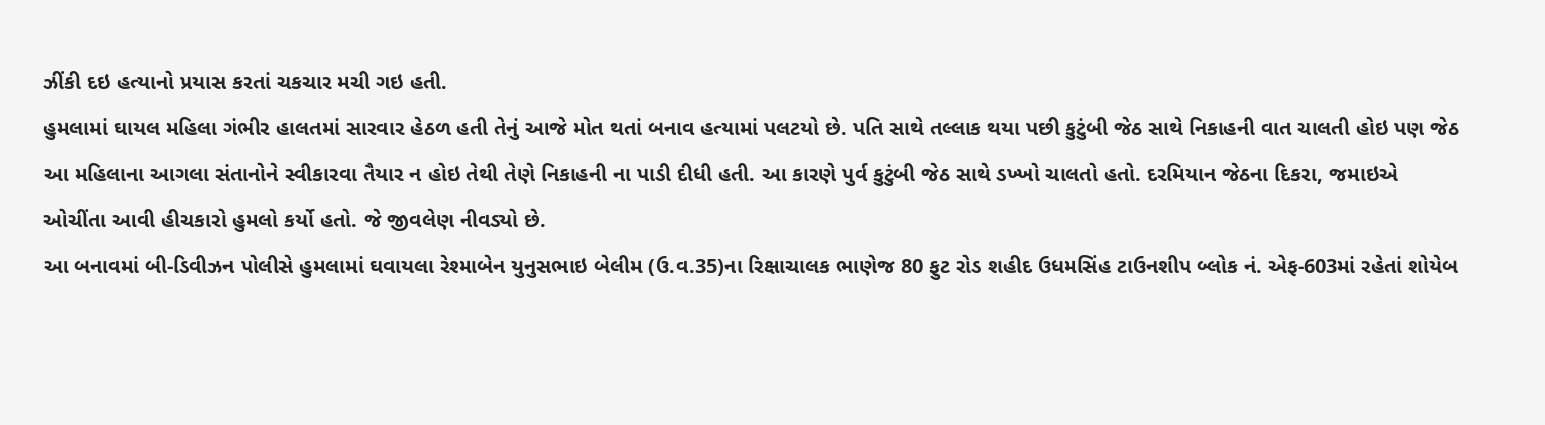ઝીંકી દઇ હત્યાનો પ્રયાસ કરતાં ચકચાર મચી ગઇ હતી.
હુમલામાં ઘાયલ મહિલા ગંભીર હાલતમાં સારવાર હેઠળ હતી તેનું આજે મોત થતાં બનાવ હત્યામાં પલટયો છે. પતિ સાથે તલ્લાક થયા પછી કુટુંબી જેઠ સાથે નિકાહની વાત ચાલતી હોઇ પણ જેઠ આ મહિલાના આગલા સંતાનોને સ્વીકારવા તૈયાર ન હોઇ તેથી તેણે નિકાહની ના પાડી દીધી હતી. આ કારણે પુર્વ કુટુંબી જેઠ સાથે ડખ્ખો ચાલતો હતો. દરમિયાન જેઠના દિકરા, જમાઇએ ઓચીંતા આવી હીચકારો હુમલો કર્યો હતો. જે જીવલેણ નીવડ્યો છે.
આ બનાવમાં બી-ડિવીઝન પોલીસે હુમલામાં ઘવાયલા રેશ્માબેન યુનુસભાઇ બેલીમ (ઉ.વ.35)ના રિક્ષાચાલક ભાણેજ 80 ફુટ રોડ શહીદ ઉધમસિંહ ટાઉનશીપ બ્લોક નં. એફ-603માં રહેતાં શોયેબ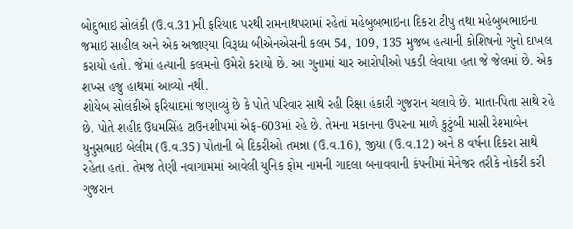બોદુભાઇ સોલંકી (ઉ.વ.31)ની ફરિયાદ પરથી રામનાથપરામાં રહેતાં મહેબુબભાઇના દિકરા ટીપુ તથા મહેબુબભાઇના જમાઇ સાહીલ અને એક અજાણ્યા વિરૂધ્ધ બીએનએસની કલમ 54, 109, 135 મુજબ હત્યાની કોશિષનો ગુનો દાખલ કરાયો હતો. જેમાં હત્યાની કલમનો ઉમેરો કરાયો છે. આ ગુનામાં ચાર આરોપીઓ પકડી લેવાયા હતા જે જેલમાં છે. એક શખ્સ હજુ હાથમાં આવ્યો નથી.
શોયેબ સોલંકીએ ફરિયાદમાં જણાવ્યું છે કે પોતે પરિવાર સાથે રહી રિક્ષા હંકારી ગુજરાન ચલાવે છે. માતા-પિતા સાથે રહે છે. પોતે શહીદ ઉધમસિંહ ટાઉનશીપમાં એફ-603માં રહે છે. તેમના મકાનના ઉપરના માળે કુટુંબી માસી રેશ્માબેન યુનુસભાઇ બેલીમ (ઉ.વ.35) પોતાની બે દિકરીઓ તમન્ના (ઉ.વ.16), જીયા (ઉ.વ.12) અને 8 વર્ષના દિકરા સાથે રહેતા હતાં. તેમજ તેણી નવાગામમાં આવેલી યુનિક ફોમ નામની ગાદલા બનાવવાની કંપનીમાં મેનેજર તરીકે નોકરી કરી ગુજરાન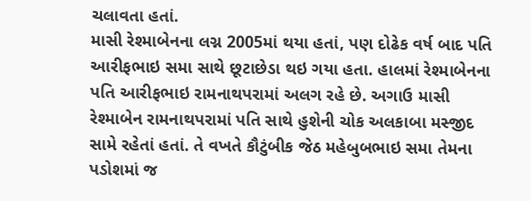ચલાવતા હતાં.
માસી રેશ્માબેનના લગ્ન 2005માં થયા હતાં, પણ દોઢેક વર્ષ બાદ પતિ આરીફભાઇ સમા સાથે છૂટાછેડા થઇ ગયા હતા. હાલમાં રેશ્માબેનના પતિ આરીફભાઇ રામનાથપરામાં અલગ રહે છે. અગાઉ માસી રેશ્માબેન રામનાથપરામાં પતિ સાથે હુશેની ચોક અલકાબા મસ્જીદ સામે રહેતાં હતાં. તે વખતે કૌટુંબીક જેઠ મહેબુબભાઇ સમા તેમના પડોશમાં જ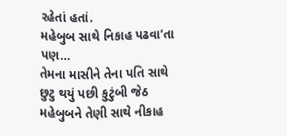રહેતાં હતાં.
મહેબુબ સાથે નિકાહ પઢવા’તા પણ…
તેમના માસીને તેના પતિ સાથે છુટુ થયું પછી કુટુંબી જેઠ મહેબુબને તેણી સાથે નીકાહ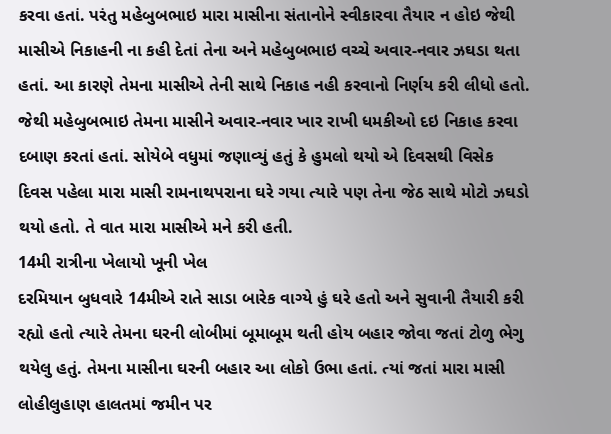કરવા હતાં. પરંતુ મહેબુબભાઇ મારા માસીના સંતાનોને સ્વીકારવા તૈયાર ન હોઇ જેથી માસીએ નિકાહની ના કહી દેતાં તેના અને મહેબુબભાઇ વચ્ચે અવાર-નવાર ઝઘડા થતા હતાં. આ કારણે તેમના માસીએ તેની સાથે નિકાહ નહી કરવાનો નિર્ણય કરી લીધો હતો. જેથી મહેબુબભાઇ તેમના માસીને અવાર-નવાર ખાર રાખી ધમકીઓ દઇ નિકાહ કરવા દબાણ કરતાં હતાં. સોયેબે વધુમાં જણાવ્યું હતું કે હુમલો થયો એ દિવસથી વિસેક દિવસ પહેલા મારા માસી રામનાથપરાના ઘરે ગયા ત્યારે પણ તેના જેઠ સાથે મોટો ઝઘડો થયો હતો. તે વાત મારા માસીએ મને કરી હતી.
14મી રાત્રીના ખેલાયો ખૂની ખેલ
દરમિયાન બુધવારે 14મીએ રાતે સાડા બારેક વાગ્યે હું ઘરે હતો અને સુવાની તૈયારી કરી રહ્યો હતો ત્યારે તેમના ઘરની લોબીમાં બૂમાબૂમ થતી હોય બહાર જોવા જતાં ટોળુ ભેગુ થયેલુ હતું. તેમના માસીના ઘરની બહાર આ લોકો ઉભા હતાં. ત્યાં જતાં મારા માસી લોહીલુહાણ હાલતમાં જમીન પર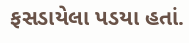ફસડાયેલા પડયા હતાં.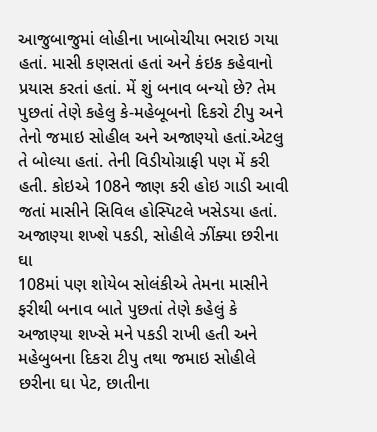આજુબાજુમાં લોહીના ખાબોચીયા ભરાઇ ગયા હતાં. માસી કણસતાં હતાં અને કંઇક કહેવાનો પ્રયાસ કરતાં હતાં. મેં શું બનાવ બન્યો છે? તેમ પુછતાં તેણે કહેલુ કે-મહેબૂબનો દિકરો ટીપુ અને તેનો જમાઇ સોહીલ અને અજાણ્યો હતાં.એટલુ તે બોલ્યા હતાં. તેની વિડીયોગ્રાફી પણ મેં કરી હતી. કોઇએ 108ને જાણ કરી હોઇ ગાડી આવી જતાં માસીને સિવિલ હોસ્પિટલે ખસેડયા હતાં.
અજાણ્યા શખ્શે પકડી, સોહીલે ઝીંક્યા છરીના ઘા
108માં પણ શોયેબ સોલંકીએ તેમના માસીને ફરીથી બનાવ બાતે પુછતાં તેણે કહેલું કે અજાણ્યા શખ્સે મને પકડી રાખી હતી અને મહેબુબના દિકરા ટીપુ તથા જમાઇ સોહીલે છરીના ઘા પેટ, છાતીના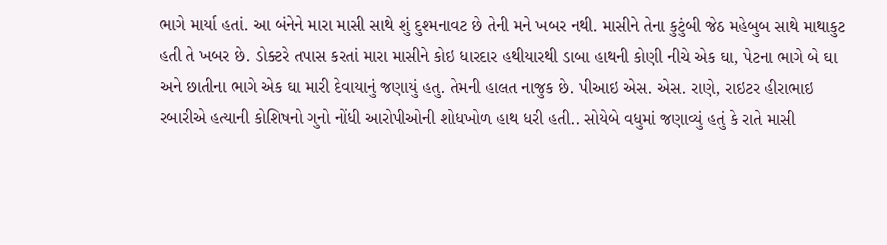ભાગે માર્યા હતાં. આ બંનેને મારા માસી સાથે શું દુશ્મનાવટ છે તેની મને ખબર નથી. માસીને તેના કુટુંબી જેઠ મહેબુબ સાથે માથાકુટ હતી તે ખબર છે. ડોક્ટરે તપાસ કરતાં મારા માસીને કોઇ ધારદાર હથીયારથી ડાબા હાથની કોણી નીચે એક ઘા, પેટના ભાગે બે ઘા અને છાતીના ભાગે એક ઘા મારી દેવાયાનું જણાયું હતુ. તેમની હાલત નાજુક છે. પીઆઇ એસ. એસ. રાણે, રાઇટર હીરાભાઇ રબારીએ હત્યાની કોશિષનો ગુનો નોંધી આરોપીઓની શોધખોળ હાથ ધરી હતી.. સોયેબે વધુમાં જણાવ્યું હતું કે રાતે માસી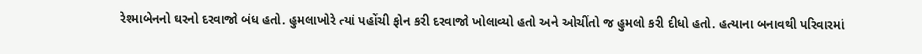રેશ્માબેનનો ઘરનો દરવાજો બંધ હતો. હુમલાખોરે ત્યાં પહોંચી ફોન કરી દરવાજો ખોલાવ્યો હતો અને ઓચીંતો જ હુમલો કરી દીધો હતો. હત્યાના બનાવથી પરિવારમાં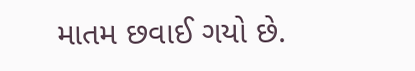માતમ છવાઈ ગયો છે.